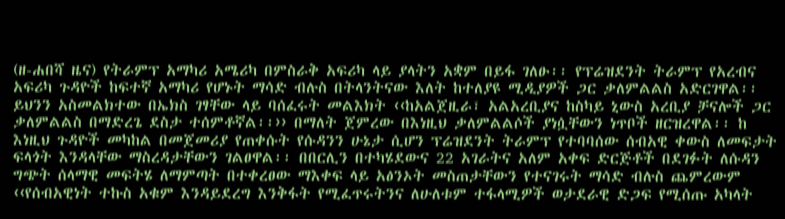(ዘ-ሐበሻ ዜና) የትራምፕ አማካሪ አሜሪካ በምስራቅ አፍሪካ ላይ ያላትን አቋም በይፋ ገለፁ፡፡ የፕሬዝደንት ትራምፕ የአረብና አፍሪካ ጉዳዮች ከፍተኛ አማካሪ የሆኑት ማሳድ ብሉስ በትላንትናው እለት ከተለያዩ ሚዲያዎች ጋር ቃለምልልስ አድርገዋል፡፡ ይህንን አስመልክተው በኤክስ ገፃቸው ላይ ባሰፈሩት መልእክት ‹‹ከአልጀዚራ፣ አልአረቢያና ከስካይ ኒውስ አረቢያ ቻናሎች ጋር ቃለምልልስ በማድረጌ ደስታ ተሰምቶኛል፡፡›› በማለት ጀምረው በእነዚህ ቃለምልልሶች ያነሷቸውን ነጥቦች ዘርዝረዋል፡፡ ከ
እነዚህ ጉዳዮች መካከል በመጀመሪያ የጠቀሱት የሱዳንን ሁኔታ ሲሆን ፕሬዝደንት ትራምፕ የተባባሰው ሰብአዊ ቀውስ ለመፍታት ፍላጎት እንዳላቸው ማስረዳታቸውን ገልፀዋል፡፡ በበርሊን በተካሄደውና 22 አገራትና አለም አቀፍ ድርጅቶች በደገፉት ለሱዳን ግጭት ሰላማዊ መፍትሄ ለማምጣት በተቀረፀው ማእቀፍ ላይ አፅንኦት መስጠታቸውን የተናገሩት ማሳድ ብሉስ ጨምረውም ‹‹የሰብአዊነት ተኩስ አቁም እንዳይደረግ እንቅፋት የሚፈጥሩትንና ለሁለቱም ተፋላሚዎች ወታደራዊ ድጋፍ የሚሰጡ አካላት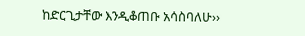ከድርጊታቸው እንዲቆጠቡ አሳስባለሁ››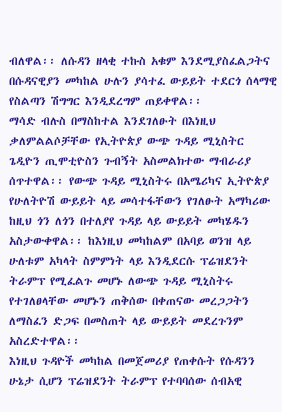ብለዋል፡፡ ለሱዳን ዘላቂ ተኩስ አቁም እንደሚያስፈልጋትና በሱዳናዊያን መካከል ሁሉን ያሳተፈ ውይይት ተደርጎ ሰላማዊ የስልጣን ሽግግር እንዲደረግም ጠይቀዋል፡፡
ማሳድ ብሉስ በማስከተል እንደገለፁት በእነዚህ ቃለምልልሶቻቸው የኢትዮጵያ ውጭ ጉዳይ ሚኒስትር ጌዲዮን ጢሞቲዮስን ጉብኝት አስመልክተው ማብራሪያ ሰጥተዋል፡፡ የውጭ ጉዳይ ሚኒስትሩ በአሜሪካና ኢትዮጵያ የሁለትዮሽ ውይይት ላይ መሳተፋቸውን የገለፁት አማካሪው ከዚህ ጎን ለጎን በተለያየ ጉዳይ ላይ ውይይት መካሄዱን አስታውቀዋል፡፡ ከእነዚህ መካከልም በአባይ ወንዝ ላይ ሁለቱም አካላት ስምምነት ላይ እንዲደርሱ ፕሬዝደንት ትራምፕ የሚፈልጉ መሆኑ ለውጭ ጉዳይ ሚኒስትሩ የተገለፀላቸው መሆኑን ጠቅሰው በቀጠናው መረጋጋትን ለማስፈን ድጋፍ በመስጠት ላይ ውይይት መደረጉንም አስረድተዋል፡፡
እነዚህ ጉዳዮች መካከል በመጀመሪያ የጠቀሱት የሱዳንን ሁኔታ ሲሆን ፕሬዝደንት ትራምፕ የተባባሰው ሰብአዊ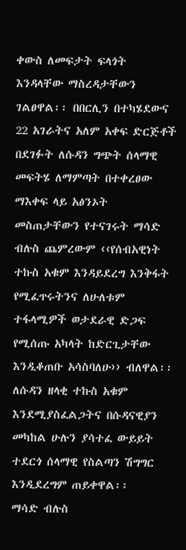ቀውስ ለመፍታት ፍላጎት እንዳላቸው ማስረዳታቸውን ገልፀዋል፡፡ በበርሊን በተካሄደውና 22 አገራትና አለም አቀፍ ድርጅቶች በደገፉት ለሱዳን ግጭት ሰላማዊ መፍትሄ ለማምጣት በተቀረፀው ማእቀፍ ላይ አፅንኦት መስጠታቸውን የተናገሩት ማሳድ ብሉስ ጨምረውም ‹‹የሰብአዊነት ተኩስ አቁም እንዳይደረግ እንቅፋት የሚፈጥሩትንና ለሁለቱም ተፋላሚዎች ወታደራዊ ድጋፍ የሚሰጡ አካላት ከድርጊታቸው እንዲቆጠቡ አሳስባለሁ›› ብለዋል፡፡ ለሱዳን ዘላቂ ተኩስ አቁም እንደሚያስፈልጋትና በሱዳናዊያን መካከል ሁሉን ያሳተፈ ውይይት ተደርጎ ሰላማዊ የስልጣን ሽግግር እንዲደረግም ጠይቀዋል፡፡
ማሳድ ብሉስ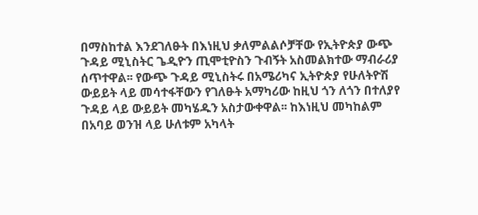በማስከተል እንደገለፁት በእነዚህ ቃለምልልሶቻቸው የኢትዮጵያ ውጭ ጉዳይ ሚኒስትር ጌዲዮን ጢሞቲዮስን ጉብኝት አስመልክተው ማብራሪያ ሰጥተዋል፡፡ የውጭ ጉዳይ ሚኒስትሩ በአሜሪካና ኢትዮጵያ የሁለትዮሽ ውይይት ላይ መሳተፋቸውን የገለፁት አማካሪው ከዚህ ጎን ለጎን በተለያየ ጉዳይ ላይ ውይይት መካሄዱን አስታውቀዋል፡፡ ከእነዚህ መካከልም በአባይ ወንዝ ላይ ሁለቱም አካላት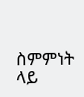ስምምነት ላይ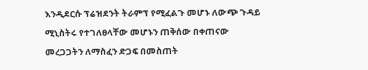እንዲደርሱ ፕሬዝደንት ትራምፕ የሚፈልጉ መሆኑ ለውጭ ጉዳይ ሚኒስትሩ የተገለፀላቸው መሆኑን ጠቅሰው በቀጠናው መረጋጋትን ለማስፈን ድጋፍ በመስጠት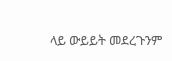ላይ ውይይት መደረጉንም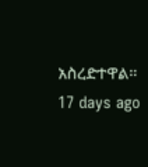አስረድተዋል፡፡
17 days ago